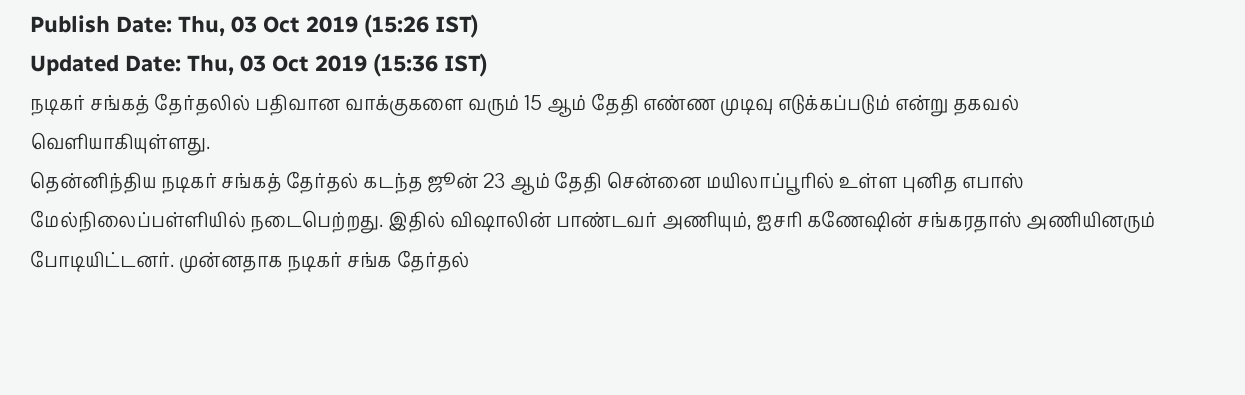Publish Date: Thu, 03 Oct 2019 (15:26 IST)
Updated Date: Thu, 03 Oct 2019 (15:36 IST)
நடிகர் சங்கத் தேர்தலில் பதிவான வாக்குகளை வரும் 15 ஆம் தேதி எண்ண முடிவு எடுக்கப்படும் என்று தகவல் வெளியாகியுள்ளது.
தென்னிந்திய நடிகர் சங்கத் தேர்தல் கடந்த ஜூன் 23 ஆம் தேதி சென்னை மயிலாப்பூரில் உள்ள புனித எபாஸ் மேல்நிலைப்பள்ளியில் நடைபெற்றது. இதில் விஷாலின் பாண்டவர் அணியும், ஐசரி கணேஷின் சங்கரதாஸ் அணியினரும் போடியிட்டனர். முன்னதாக நடிகர் சங்க தேர்தல்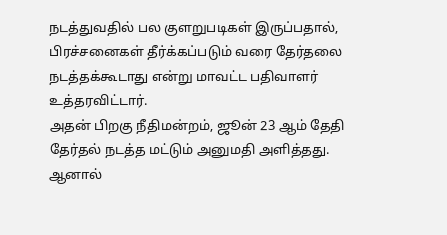நடத்துவதில் பல குளறுபடிகள் இருப்பதால், பிரச்சனைகள் தீர்க்கப்படும் வரை தேர்தலை நடத்தக்கூடாது என்று மாவட்ட பதிவாளர் உத்தரவிட்டார்.
அதன் பிறகு நீதிமன்றம், ஜூன் 23 ஆம் தேதி தேர்தல் நடத்த மட்டும் அனுமதி அளித்தது. ஆனால்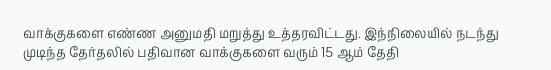வாக்குகளை எண்ண அனுமதி மறுத்து உத்தரவிட்டது. இந்நிலையில் நடந்து முடிந்த தேர்தலில் பதிவான வாக்குகளை வரும் 15 ஆம் தேதி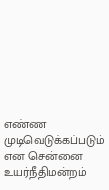எண்ண முடிவெடுக்கப்படும் என சென்னை உயர்நீதிமன்றம்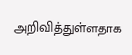அறிவித்துள்ளதாக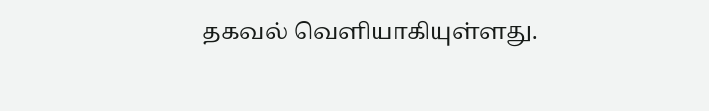தகவல் வெளியாகியுள்ளது.